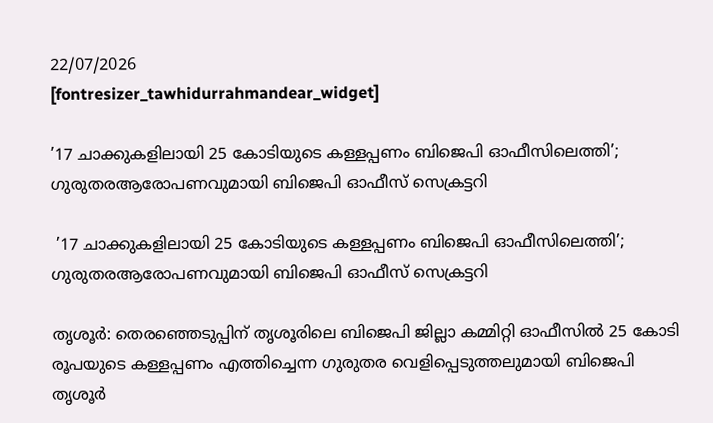22/07/2026
[fontresizer_tawhidurrahmandear_widget]

’17 ചാക്കുകളിലായി 25 കോടിയുടെ കള്ളപ്പണം ബിജെപി ഓഫീസിലെത്തി’; ഗുരുതരആരോപണവുമായി ബിജെപി ഓഫീസ് സെക്രട്ടറി

 ’17 ചാക്കുകളിലായി 25 കോടിയുടെ കള്ളപ്പണം ബിജെപി ഓഫീസിലെത്തി’; ഗുരുതരആരോപണവുമായി ബിജെപി ഓഫീസ് സെക്രട്ടറി

തൃശൂർ: തെരഞ്ഞെടുപ്പിന് തൃശൂരിലെ ബിജെപി ജില്ലാ കമ്മിറ്റി ഓഫീസിൽ 25 കോടി രൂപയുടെ കള്ളപ്പണം എത്തിച്ചെന്ന ഗുരുതര വെളിപ്പെടുത്തലുമായി ബിജെപി തൃശൂർ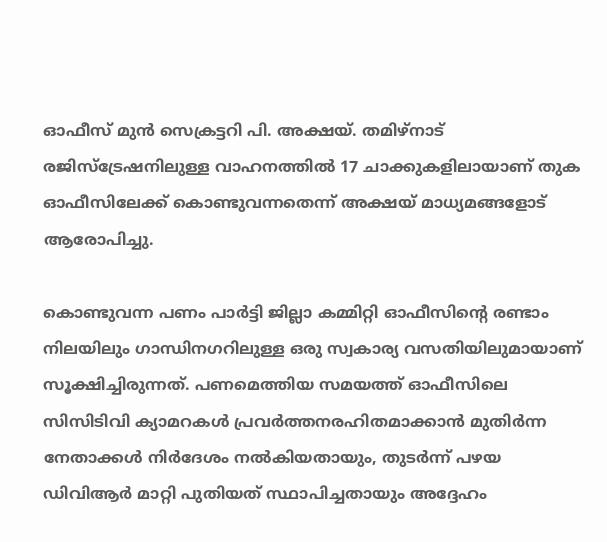ഓഫീസ് മുൻ സെക്രട്ടറി പി. അക്ഷയ്. തമിഴ്‌നാട് രജിസ്ട്രേഷനിലുള്ള വാഹനത്തിൽ 17 ചാക്കുകളിലായാണ് തുക ഓഫീസിലേക്ക് കൊണ്ടുവന്നതെന്ന് അക്ഷയ് മാധ്യമങ്ങളോട് ആരോപിച്ചു.

കൊണ്ടുവന്ന പണം പാർട്ടി ജില്ലാ കമ്മിറ്റി ഓഫീസിന്റെ രണ്ടാം നിലയിലും ഗാന്ധിനഗറിലുള്ള ഒരു സ്വകാര്യ വസതിയിലുമായാണ് സൂക്ഷിച്ചിരുന്നത്. പണമെത്തിയ സമയത്ത് ഓഫീസിലെ സിസിടിവി ക്യാമറകൾ പ്രവർത്തനരഹിതമാക്കാൻ മുതിർന്ന നേതാക്കൾ നിർദേശം നൽകിയതായും, തുടർന്ന് പഴയ ഡിവിആർ മാറ്റി പുതിയത് സ്ഥാപിച്ചതായും അദ്ദേഹം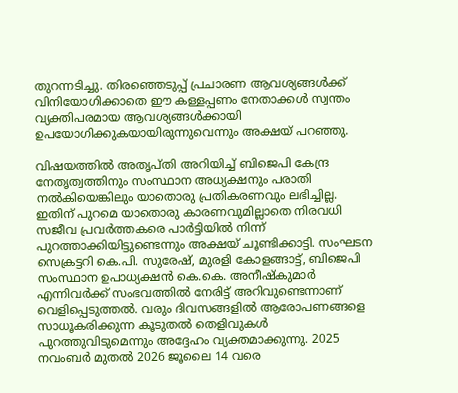തുറന്നടിച്ചു. തിരഞ്ഞെടുപ്പ് പ്രചാരണ ആവശ്യങ്ങൾക്ക് വിനിയോഗിക്കാതെ ഈ കള്ളപ്പണം നേതാക്കൾ സ്വന്തം വ്യക്തിപരമായ ആവശ്യങ്ങൾക്കായി ഉപയോഗിക്കുകയായിരുന്നുവെന്നും അക്ഷയ് പറഞ്ഞു.

വിഷയത്തിൽ അതൃപ്തി അറിയിച്ച് ബിജെപി കേന്ദ്ര നേതൃത്വത്തിനും സംസ്ഥാന അധ്യക്ഷനും പരാതി നൽകിയെങ്കിലും യാതൊരു പ്രതികരണവും ലഭിച്ചില്ല. ഇതിന് പുറമെ യാതൊരു കാരണവുമില്ലാതെ നിരവധി സജീവ പ്രവർത്തകരെ പാർട്ടിയിൽ നിന്ന് പുറത്താക്കിയിട്ടുണ്ടെന്നും അക്ഷയ് ചൂണ്ടിക്കാട്ടി. സംഘടന സെക്രട്ടറി കെ.പി. സുരേഷ്, മുരളി കോളങ്ങാട്ട്, ബിജെപി സംസ്ഥാന ഉപാധ്യക്ഷൻ കെ.കെ. അനീഷ്‌കുമാർ എന്നിവർക്ക് സംഭവത്തിൽ നേരിട്ട് അറിവുണ്ടെന്നാണ് വെളിപ്പെടുത്തൽ. വരും ദിവസങ്ങളിൽ ആരോപണങ്ങളെ സാധൂകരിക്കുന്ന കൂടുതൽ തെളിവുകൾ പുറത്തുവിടുമെന്നും അദ്ദേഹം വ്യക്തമാക്കുന്നു. 2025 നവംബർ മുതൽ 2026 ജൂലൈ 14 വരെ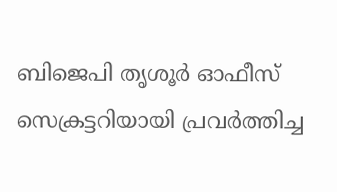ബിജെപി തൃശൂർ ഓഫീസ് സെക്രട്ടറിയായി പ്രവർത്തിച്ച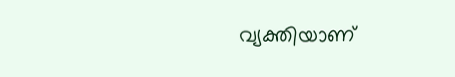വ്യക്തിയാണ്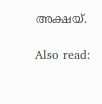അക്ഷയ്.

Also read: